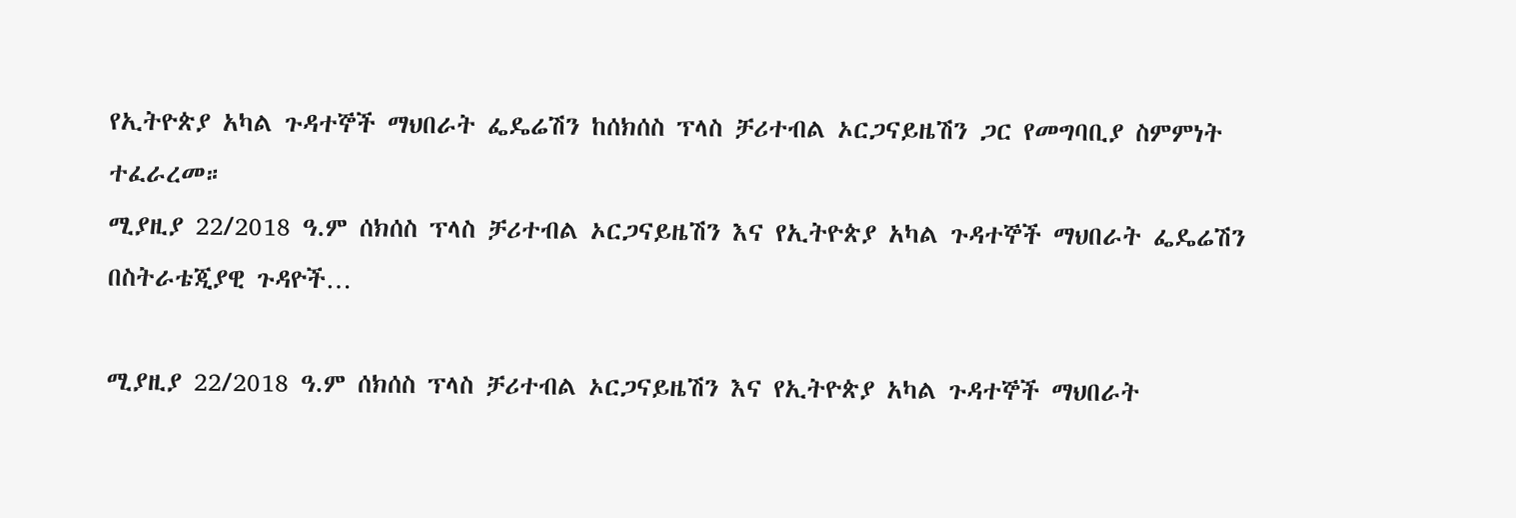የኢትዮጵያ አካል ጉዳተኞች ማህበራት ፌዴሬሽን ከሰክሰስ ፕላስ ቻሪተብል ኦርጋናይዜሽን ጋር የመግባቢያ ስምምነት ተፈራረመ።
ሚያዚያ 22/2018 ዓ.ም ሰክሰስ ፕላስ ቻሪተብል ኦርጋናይዜሽን እና የኢትዮጵያ አካል ጉዳተኞች ማህበራት ፌዴሬሽን በስትራቴጂያዊ ጉዳዮች…

ሚያዚያ 22/2018 ዓ.ም ሰክሰስ ፕላስ ቻሪተብል ኦርጋናይዜሽን እና የኢትዮጵያ አካል ጉዳተኞች ማህበራት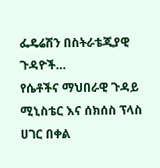ፌዴሬሽን በስትራቴጂያዊ ጉዳዮች…
የሴቶችና ማህበራዊ ጉዳይ ሚኒስቴር እና ሰክሰስ ፕላስ ሀገር በቀል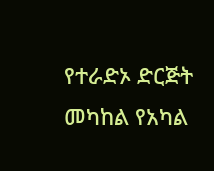የተራድኦ ድርጅት መካከል የአካል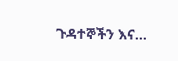ጉዳተኞችን እና…